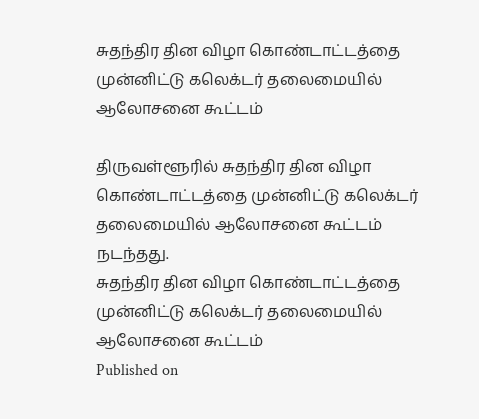சுதந்திர தின விழா கொண்டாட்டத்தை முன்னிட்டு கலெக்டர் தலைமையில் ஆலோசனை கூட்டம்

திருவள்ளூரில் சுதந்திர தின விழா கொண்டாட்டத்தை முன்னிட்டு கலெக்டர் தலைமையில் ஆலோசனை கூட்டம் நடந்தது.
சுதந்திர தின விழா கொண்டாட்டத்தை முன்னிட்டு கலெக்டர் தலைமையில் ஆலோசனை கூட்டம்
Published on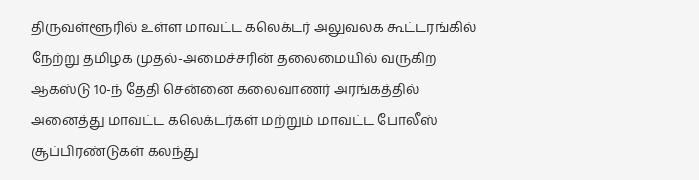திருவள்ளூரில் உள்ள மாவட்ட கலெக்டர் அலுவலக கூட்டரங்கில் நேற்று தமிழக முதல்-அமைச்சரின் தலைமையில் வருகிற ஆகஸ்டு 10-ந் தேதி சென்னை கலைவாணர் அரங்கத்தில் அனைத்து மாவட்ட கலெக்டர்கள் மற்றும் மாவட்ட போலீஸ் சூப்பிரண்டுகள் கலந்து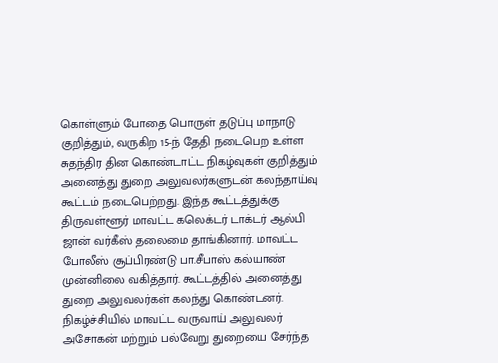கொள்ளும் போதை பொருள் தடுப்பு மாநாடு குறித்தும், வருகிற 15-ந் தேதி நடைபெற உள்ள சுதந்திர தின கொண்டாட்ட நிகழ்வுகள் குறித்தும் அனைத்து துறை அலுவலர்களுடன் கலந்தாய்வு கூட்டம் நடைபெற்றது. இந்த கூட்டத்துக்கு திருவள்ளூர் மாவட்ட கலெக்டர் டாக்டர் ஆல்பி ஜான் வர்கீஸ் தலைமை தாங்கினார். மாவட்ட போலீஸ் சூப்பிரண்டு பா.சீபாஸ் கல்யாண் முன்னிலை வகித்தார். கூட்டத்தில் அனைத்து துறை அலுவலர்கள் கலந்து கொண்டனர். நிகழ்ச்சியில் மாவட்ட வருவாய் அலுவலர் அசோகன் மற்றும் பல்வேறு துறையை சேர்ந்த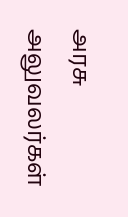அரசு அலுவலர்கள்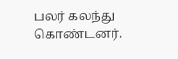பலர் கலந்து கொண்டனர்.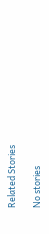Related Stories

No stories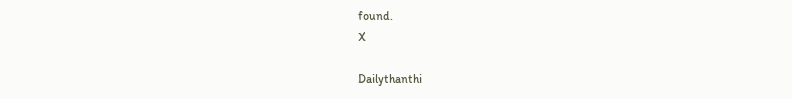found.
X

Dailythanthi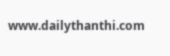www.dailythanthi.com